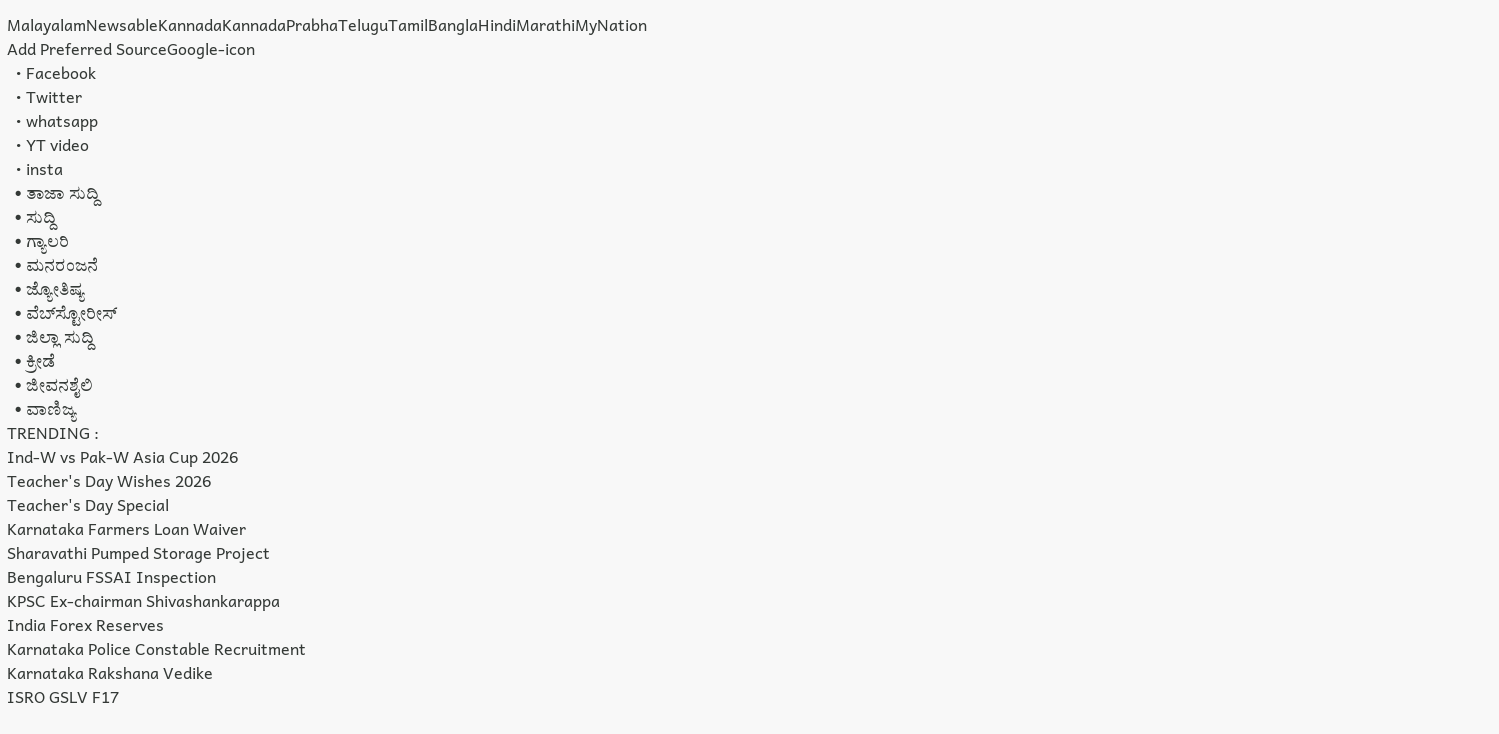MalayalamNewsableKannadaKannadaPrabhaTeluguTamilBanglaHindiMarathiMyNation
Add Preferred SourceGoogle-icon
  • Facebook
  • Twitter
  • whatsapp
  • YT video
  • insta
  • ತಾಜಾ ಸುದ್ದಿ
  • ಸುದ್ದಿ
  • ಗ್ಯಾಲರಿ
  • ಮನರಂಜನೆ
  • ಜ್ಯೋತಿಷ್ಯ
  • ವೆಬ್‌ಸ್ಟೋರೀಸ್
  • ಜಿಲ್ಲಾ ಸುದ್ದಿ
  • ಕ್ರೀಡೆ
  • ಜೀವನಶೈಲಿ
  • ವಾಣಿಜ್ಯ
TRENDING :
Ind-W vs Pak-W Asia Cup 2026
Teacher's Day Wishes 2026
Teacher's Day Special
Karnataka Farmers Loan Waiver
Sharavathi Pumped Storage Project
Bengaluru FSSAI Inspection
KPSC Ex-chairman Shivashankarappa
India Forex Reserves
Karnataka Police Constable Recruitment
Karnataka Rakshana Vedike
ISRO GSLV F17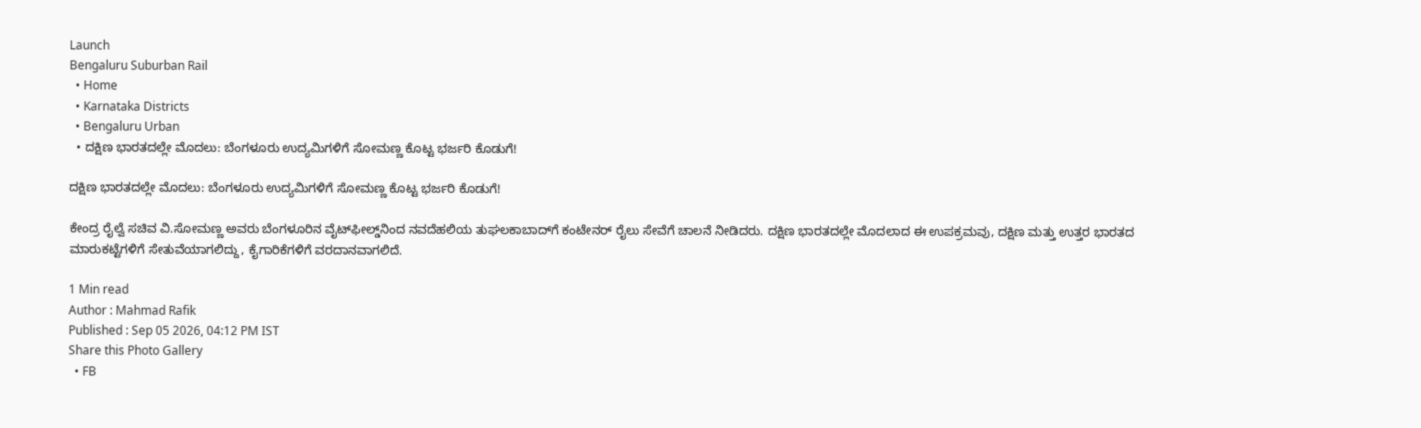Launch
Bengaluru Suburban Rail
  • Home
  • Karnataka Districts
  • Bengaluru Urban
  • ದಕ್ಷಿಣ ಭಾರತದಲ್ಲೇ ಮೊದಲು: ಬೆಂಗಳೂರು ಉದ್ಯಮಿಗಳಿಗೆ ಸೋಮಣ್ಣ ಕೊಟ್ಟ ಭರ್ಜರಿ ಕೊಡುಗೆ!

ದಕ್ಷಿಣ ಭಾರತದಲ್ಲೇ ಮೊದಲು: ಬೆಂಗಳೂರು ಉದ್ಯಮಿಗಳಿಗೆ ಸೋಮಣ್ಣ ಕೊಟ್ಟ ಭರ್ಜರಿ ಕೊಡುಗೆ!

ಕೇಂದ್ರ ರೈಲ್ವೆ ಸಚಿವ ವಿ.ಸೋಮಣ್ಣ ಅವರು ಬೆಂಗಳೂರಿನ ವೈಟ್‌ಫೀಲ್ಡ್‌ನಿಂದ ನವದೆಹಲಿಯ ತುಘಲಕಾಬಾದ್‌ಗೆ ಕಂಟೇನರ್ ರೈಲು ಸೇವೆಗೆ ಚಾಲನೆ ನೀಡಿದರು. ದಕ್ಷಿಣ ಭಾರತದಲ್ಲೇ ಮೊದಲಾದ ಈ ಉಪಕ್ರಮವು, ದಕ್ಷಿಣ ಮತ್ತು ಉತ್ತರ ಭಾರತದ ಮಾರುಕಟ್ಟೆಗಳಿಗೆ ಸೇತುವೆಯಾಗಲಿದ್ದು, ಕೈಗಾರಿಕೆಗಳಿಗೆ ವರದಾನವಾಗಲಿದೆ.

1 Min read
Author : Mahmad Rafik
Published : Sep 05 2026, 04:12 PM IST
Share this Photo Gallery
  • FB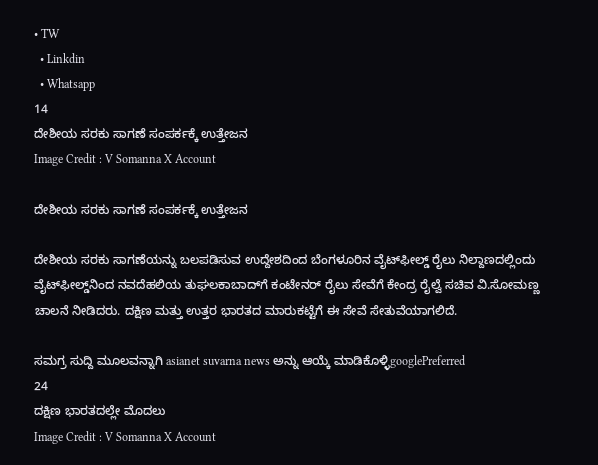• TW
  • Linkdin
  • Whatsapp
14
ದೇಶೀಯ ಸರಕು ಸಾಗಣೆ ಸಂಪರ್ಕಕ್ಕೆ ಉತ್ತೇಜನ
Image Credit : V Somanna X Account

ದೇಶೀಯ ಸರಕು ಸಾಗಣೆ ಸಂಪರ್ಕಕ್ಕೆ ಉತ್ತೇಜನ

ದೇಶೀಯ ಸರಕು ಸಾಗಣೆಯನ್ನು ಬಲಪಡಿಸುವ ಉದ್ದೇಶದಿಂದ ಬೆಂಗಳೂರಿನ ವೈಟ್‌ಫೀಲ್ಡ್‌ ರೈಲು ನಿಲ್ದಾಣದಲ್ಲಿಂದು ವೈಟ್‌ಫೀಲ್ಡ್‌ನಿಂದ ನವದೆಹಲಿಯ ತುಘಲಕಾಬಾದ್‌ಗೆ ಕಂಟೇನರ್ ರೈಲು ಸೇವೆಗೆ ಕೇಂದ್ರ ರೈಲ್ವೆ ಸಚಿವ ವಿ.ಸೋಮಣ್ಣ ಚಾಲನೆ ನೀಡಿದರು. ದಕ್ಷಿಣ ಮತ್ತು ಉತ್ತರ ಭಾರತದ ಮಾರುಕಟ್ಟೆಗೆ ಈ ಸೇವೆ ಸೇತುವೆಯಾಗಲಿದೆ.

ಸಮಗ್ರ ಸುದ್ದಿ ಮೂಲವನ್ನಾಗಿ asianet suvarna news ಅನ್ನು ಆಯ್ಕೆ ಮಾಡಿಕೊಳ್ಳಿgooglePreferred
24
ದಕ್ಷಿಣ ಭಾರತದಲ್ಲೇ ಮೊದಲು
Image Credit : V Somanna X Account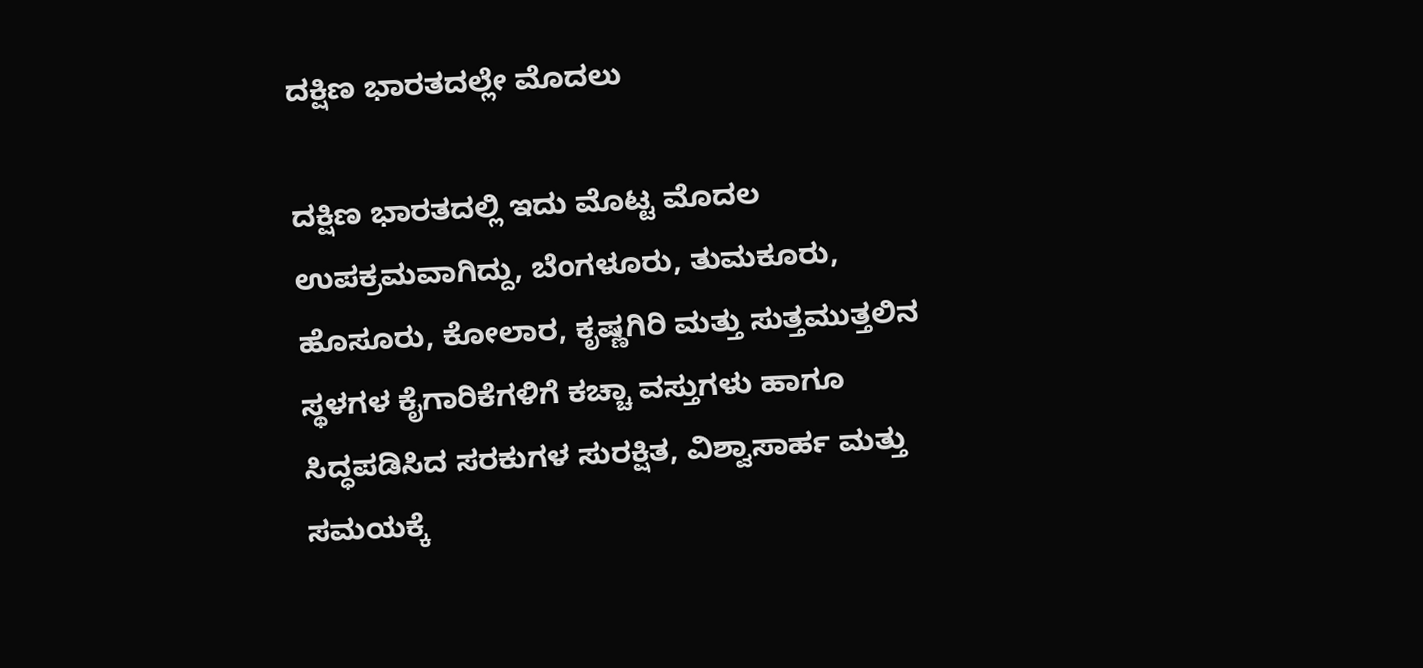ದಕ್ಷಿಣ ಭಾರತದಲ್ಲೇ ಮೊದಲು

ದಕ್ಷಿಣ ಭಾರತದಲ್ಲಿ ಇದು ಮೊಟ್ಟ ಮೊದಲ ಉಪಕ್ರಮವಾಗಿದ್ದು, ಬೆಂಗಳೂರು, ತುಮಕೂರು, ಹೊಸೂರು, ಕೋಲಾರ, ಕೃಷ್ಣಗಿರಿ ಮತ್ತು ಸುತ್ತಮುತ್ತಲಿನ ಸ್ಥಳಗಳ ಕೈಗಾರಿಕೆಗಳಿಗೆ ಕಚ್ಚಾ ವಸ್ತುಗಳು ಹಾಗೂ ಸಿದ್ಧಪಡಿಸಿದ ಸರಕುಗಳ ಸುರಕ್ಷಿತ, ವಿಶ್ವಾಸಾರ್ಹ ಮತ್ತು ಸಮಯಕ್ಕೆ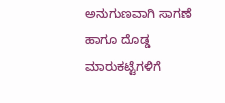ಅನುಗುಣವಾಗಿ ಸಾಗಣೆ ಹಾಗೂ ದೊಡ್ಡ ಮಾರುಕಟ್ಟೆಗಳಿಗೆ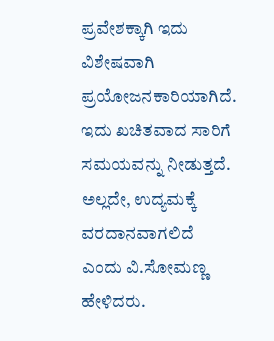ಪ್ರವೇಶಕ್ಕಾಗಿ ಇದು ವಿಶೇಷವಾಗಿ ಪ್ರಯೋಜನಕಾರಿಯಾಗಿದೆ. ಇದು ಖಚಿತವಾದ ಸಾರಿಗೆ ಸಮಯವನ್ನು ನೀಡುತ್ತದೆ. ಅಲ್ಲದೇ, ಉದ್ಯಮಕ್ಕೆ ವರದಾನವಾಗಲಿದೆ ಎಂದು ವಿ.ಸೋಮಣ್ಣ ಹೇಳಿದರು.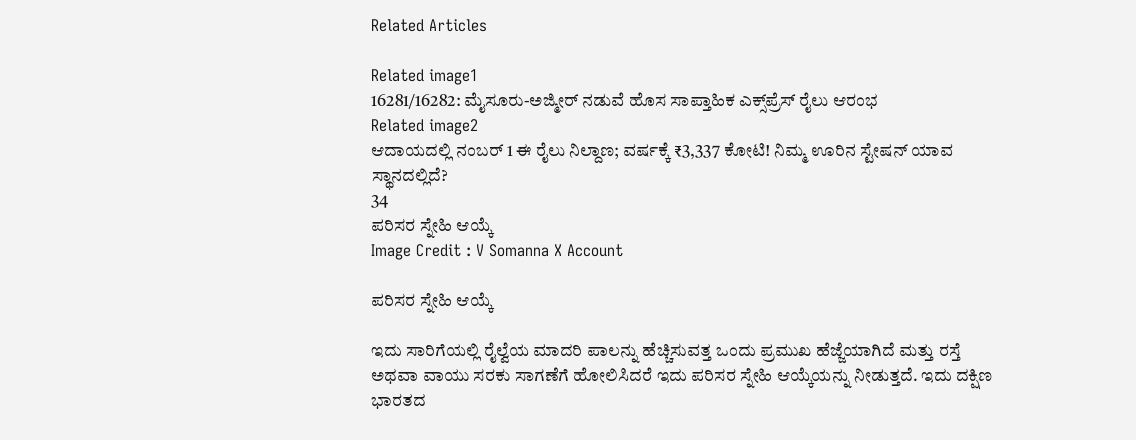Related Articles

Related image1
16281/16282: ಮೈಸೂರು-ಅಜ್ಮೀರ್ ನಡುವೆ ಹೊಸ ಸಾಪ್ತಾಹಿಕ ಎಕ್ಸ್‌ಪ್ರೆಸ್ ರೈಲು ಆರಂಭ
Related image2
ಆದಾಯದಲ್ಲಿ ನಂಬರ್‌ 1 ಈ ರೈಲು ನಿಲ್ದಾಣ; ವರ್ಷಕ್ಕೆ ₹3,337 ಕೋಟಿ! ನಿಮ್ಮ ಊರಿನ ಸ್ಟೇಷನ್‌ ಯಾವ ಸ್ಥಾನದಲ್ಲಿದೆ?
34
ಪರಿಸರ ಸ್ನೇಹಿ ಆಯ್ಕೆ
Image Credit : V Somanna X Account

ಪರಿಸರ ಸ್ನೇಹಿ ಆಯ್ಕೆ

ಇದು ಸಾರಿಗೆಯಲ್ಲಿ ರೈಲ್ವೆಯ ಮಾದರಿ ಪಾಲನ್ನು ಹೆಚ್ಚಿಸುವತ್ತ ಒಂದು ಪ್ರಮುಖ ಹೆಜ್ಜೆಯಾಗಿದೆ ಮತ್ತು ರಸ್ತೆ ಅಥವಾ ವಾಯು ಸರಕು ಸಾಗಣೆಗೆ ಹೋಲಿಸಿದರೆ ಇದು ಪರಿಸರ ಸ್ನೇಹಿ ಆಯ್ಕೆಯನ್ನು ನೀಡುತ್ತದೆ. ಇದು ದಕ್ಷಿಣ ಭಾರತದ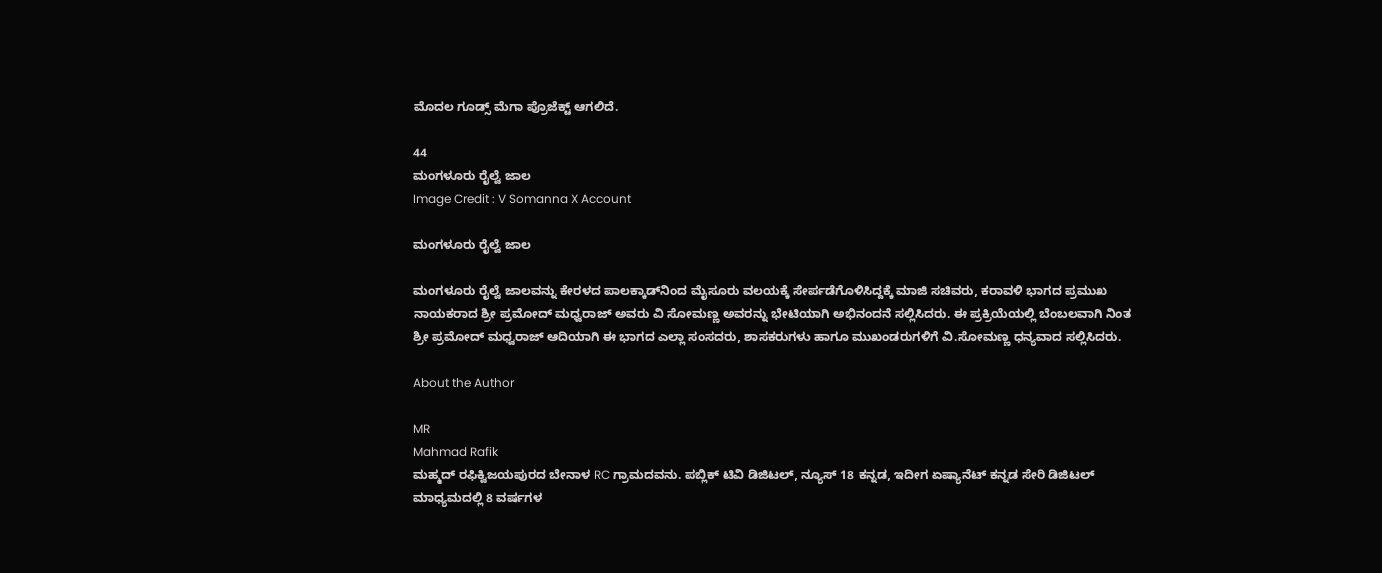ಮೊದಲ ಗೂಡ್ಸ್ ಮೆಗಾ ಪ್ರೊಜೆಕ್ಟ್ ಆಗಲಿದೆ.

44
ಮಂಗಳೂರು ರೈಲ್ವೆ ಜಾಲ
Image Credit : V Somanna X Account

ಮಂಗಳೂರು ರೈಲ್ವೆ ಜಾಲ

ಮಂಗಳೂರು ರೈಲ್ವೆ ಜಾಲವನ್ನು ಕೇರಳದ ಪಾಲಕ್ಕಾಡ್‌ನಿಂದ ಮೈಸೂರು ವಲಯಕ್ಕೆ ಸೇರ್ಪಡೆಗೊಳಿಸಿದ್ದಕ್ಕೆ ಮಾಜಿ ಸಚಿವರು, ಕರಾವಳಿ ಭಾಗದ ಪ್ರಮುಖ ನಾಯಕರಾದ ಶ್ರೀ ಪ್ರಮೋದ್ ಮಧ್ವರಾಜ್ ಅವರು ವಿ ಸೋಮಣ್ಣ ಅವರನ್ನು ಭೇಟಿಯಾಗಿ ಅಭಿನಂದನೆ ಸಲ್ಲಿಸಿದರು. ಈ ಪ್ರಕ್ರಿಯೆಯಲ್ಲಿ ಬೆಂಬಲವಾಗಿ ನಿಂತ ಶ್ರೀ ಪ್ರಮೋದ್ ಮಧ್ವರಾಜ್ ಆದಿಯಾಗಿ ಈ ಭಾಗದ ಎಲ್ಲಾ ಸಂಸದರು, ಶಾಸಕರುಗಳು ಹಾಗೂ ಮುಖಂಡರುಗಳಿಗೆ ವಿ.ಸೋಮಣ್ಣ ಧನ್ಯವಾದ ಸಲ್ಲಿಸಿದರು.

About the Author

MR
Mahmad Rafik
ಮಹ್ಮದ್ ರಫಿಕ್ವಿಜಯಪುರದ ಬೇನಾಳ RC ಗ್ರಾಮದವನು. ಪಬ್ಲಿಕ್ ಟಿವಿ ಡಿಜಿಟಲ್, ನ್ಯೂಸ್ 18 ಕನ್ನಡ, ಇದೀಗ ಏಷ್ಯಾನೆಟ್ ಕನ್ನಡ ಸೇರಿ ಡಿಜಿಟಲ್ ಮಾಧ್ಯಮದಲ್ಲಿ 8 ವರ್ಷಗಳ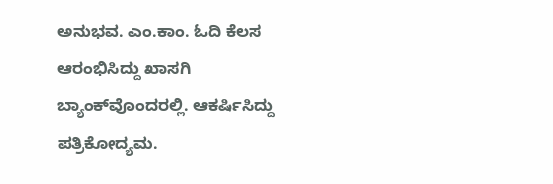ಅನುಭವ. ಎಂ.ಕಾಂ. ಓದಿ ಕೆಲಸ ಆರಂಭಿಸಿದ್ದು ಖಾಸಗಿ ಬ್ಯಾಂಕ್‌ವೊಂದರಲ್ಲಿ. ಆಕರ್ಷಿಸಿದ್ದು ಪತ್ರಿಕೋದ್ಯಮ.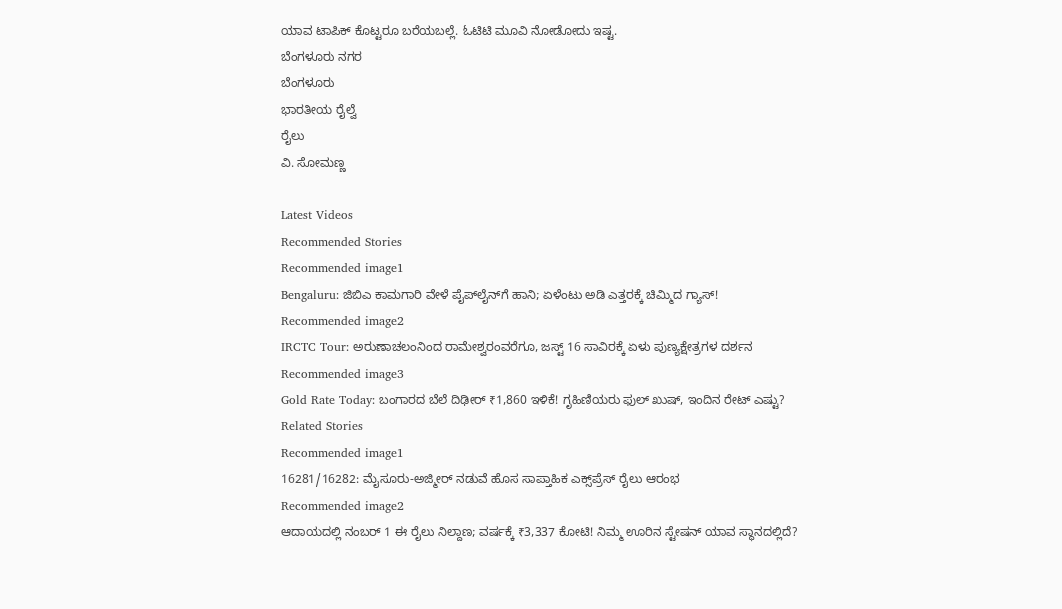ಯಾವ ಟಾಪಿಕ್ ಕೊಟ್ಟರೂ ಬರೆಯಬಲ್ಲೆ. ಓಟಿಟಿ ಮೂವಿ ನೋಡೋದು ಇಷ್ಟ.
ಬೆಂಗಳೂರು ನಗರ
ಬೆಂಗಳೂರು
ಭಾರತೀಯ ರೈಲ್ವೆ
ರೈಲು
ವಿ. ಸೋಮಣ್ಣ

Latest Videos
Recommended Stories
Recommended image1
Bengaluru: ಜಿಬಿಎ ಕಾಮಗಾರಿ ವೇಳೆ ಪೈಪ್‌ಲೈನ್‌ಗೆ ಹಾನಿ; ಏಳೆಂಟು ಅಡಿ ಎತ್ತರಕ್ಕೆ ಚಿಮ್ಮಿದ ಗ್ಯಾಸ್‌!
Recommended image2
IRCTC Tour: ಅರುಣಾಚಲಂನಿಂದ ರಾಮೇಶ್ವರಂವರೆಗೂ, ಜಸ್ಟ್‌ 16 ಸಾವಿರಕ್ಕೆ ಏಳು ಪುಣ್ಯಕ್ಷೇತ್ರಗಳ ದರ್ಶನ
Recommended image3
Gold Rate Today: ಬಂಗಾರದ ಬೆಲೆ ದಿಢೀರ್ ₹1,860 ಇಳಿಕೆ! ಗೃಹಿಣಿಯರು ಫುಲ್ ಖುಷ್, ಇಂದಿನ ರೇಟ್ ಎಷ್ಟು?
Related Stories
Recommended image1
16281/16282: ಮೈಸೂರು-ಅಜ್ಮೀರ್ ನಡುವೆ ಹೊಸ ಸಾಪ್ತಾಹಿಕ ಎಕ್ಸ್‌ಪ್ರೆಸ್ ರೈಲು ಆರಂಭ
Recommended image2
ಆದಾಯದಲ್ಲಿ ನಂಬರ್‌ 1 ಈ ರೈಲು ನಿಲ್ದಾಣ; ವರ್ಷಕ್ಕೆ ₹3,337 ಕೋಟಿ! ನಿಮ್ಮ ಊರಿನ ಸ್ಟೇಷನ್‌ ಯಾವ ಸ್ಥಾನದಲ್ಲಿದೆ?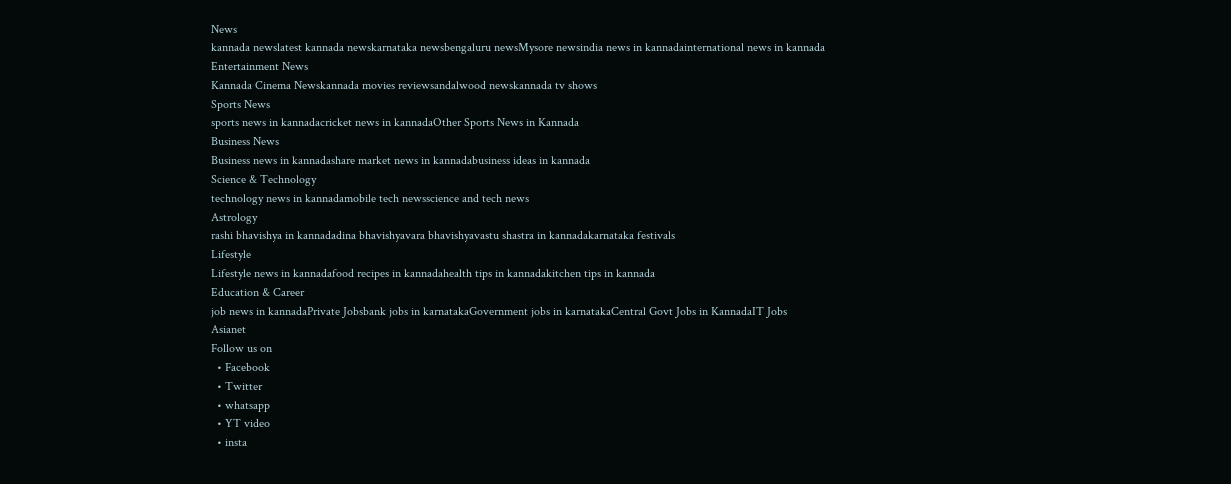News
kannada newslatest kannada newskarnataka newsbengaluru newsMysore newsindia news in kannadainternational news in kannada
Entertainment News
Kannada Cinema Newskannada movies reviewsandalwood newskannada tv shows
Sports News
sports news in kannadacricket news in kannadaOther Sports News in Kannada
Business News
Business news in kannadashare market news in kannadabusiness ideas in kannada
Science & Technology
technology news in kannadamobile tech newsscience and tech news
Astrology
rashi bhavishya in kannadadina bhavishyavara bhavishyavastu shastra in kannadakarnataka festivals
Lifestyle
Lifestyle news in kannadafood recipes in kannadahealth tips in kannadakitchen tips in kannada
Education & Career
job news in kannadaPrivate Jobsbank jobs in karnatakaGovernment jobs in karnatakaCentral Govt Jobs in KannadaIT Jobs
Asianet
Follow us on
  • Facebook
  • Twitter
  • whatsapp
  • YT video
  • insta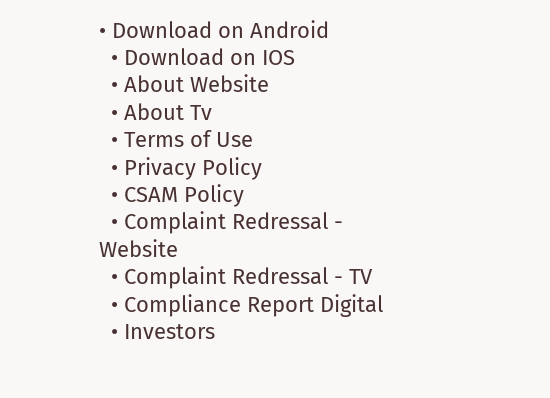• Download on Android
  • Download on IOS
  • About Website
  • About Tv
  • Terms of Use
  • Privacy Policy
  • CSAM Policy
  • Complaint Redressal - Website
  • Complaint Redressal - TV
  • Compliance Report Digital
  • Investors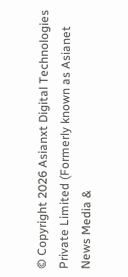© Copyright 2026 Asianxt Digital Technologies Private Limited (Formerly known as Asianet News Media &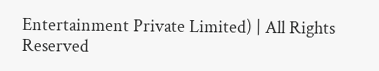Entertainment Private Limited) | All Rights Reserved